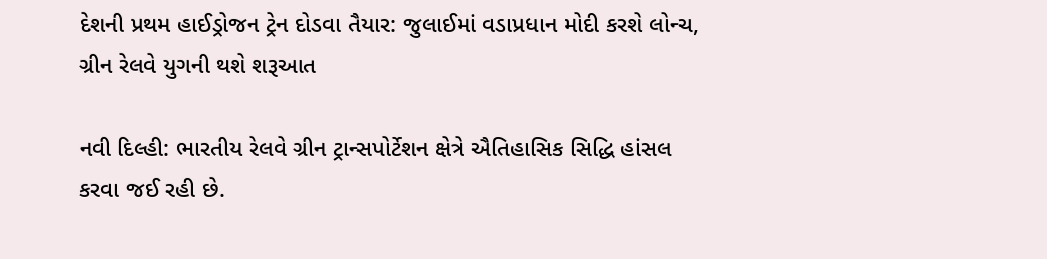દેશની પ્રથમ હાઈડ્રોજન ટ્રેન દોડવા તૈયાર: જુલાઈમાં વડાપ્રધાન મોદી કરશે લોન્ચ, ગ્રીન રેલવે યુગની થશે શરૂઆત

નવી દિલ્હી: ભારતીય રેલવે ગ્રીન ટ્રાન્સપોર્ટેશન ક્ષેત્રે ઐતિહાસિક સિદ્ધિ હાંસલ કરવા જઈ રહી છે.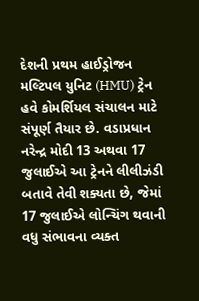દેશની પ્રથમ હાઈડ્રોજન મલ્ટિપલ યુનિટ (HMU) ટ્રેન હવે કોમર્શિયલ સંચાલન માટે સંપૂર્ણ તૈયાર છે. વડાપ્રધાન નરેન્દ્ર મોદી 13 અથવા 17 જુલાઈએ આ ટ્રેનને લીલીઝંડી બતાવે તેવી શક્યતા છે, જેમાં 17 જુલાઈએ લોન્ચિંગ થવાની વધુ સંભાવના વ્યક્ત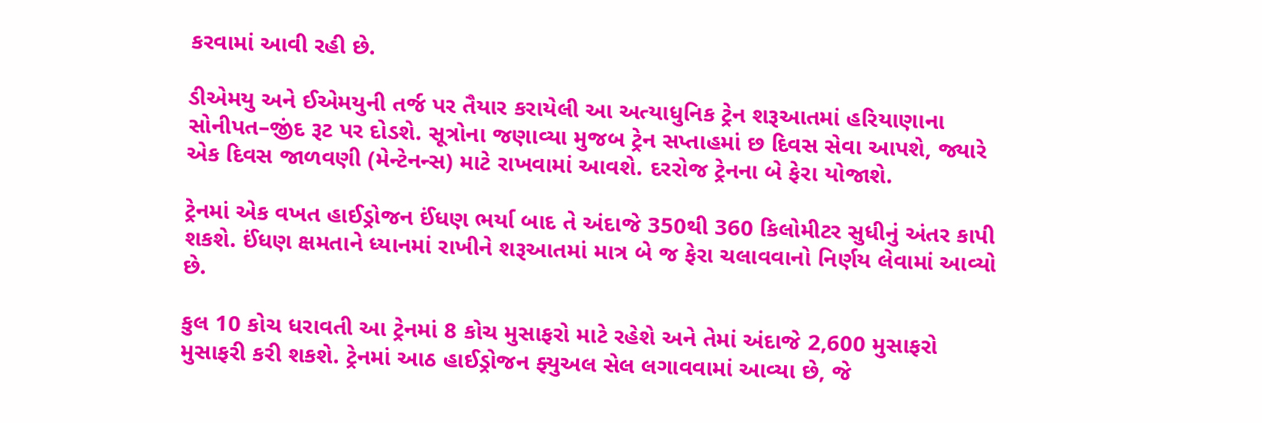કરવામાં આવી રહી છે.

ડીએમયુ અને ઈએમયુની તર્જ પર તૈયાર કરાયેલી આ અત્યાધુનિક ટ્રેન શરૂઆતમાં હરિયાણાના સોનીપત–જીંદ રૂટ પર દોડશે. સૂત્રોના જણાવ્યા મુજબ ટ્રેન સપ્તાહમાં છ દિવસ સેવા આપશે, જ્યારે એક દિવસ જાળવણી (મેન્ટેનન્સ) માટે રાખવામાં આવશે. દરરોજ ટ્રેનના બે ફેરા યોજાશે.

ટ્રેનમાં એક વખત હાઈડ્રોજન ઈંધણ ભર્યા બાદ તે અંદાજે 350થી 360 કિલોમીટર સુધીનું અંતર કાપી શકશે. ઈંધણ ક્ષમતાને ધ્યાનમાં રાખીને શરૂઆતમાં માત્ર બે જ ફેરા ચલાવવાનો નિર્ણય લેવામાં આવ્યો છે.

કુલ 10 કોચ ધરાવતી આ ટ્રેનમાં 8 કોચ મુસાફરો માટે રહેશે અને તેમાં અંદાજે 2,600 મુસાફરો મુસાફરી કરી શકશે. ટ્રેનમાં આઠ હાઈડ્રોજન ફ્યુઅલ સેલ લગાવવામાં આવ્યા છે, જે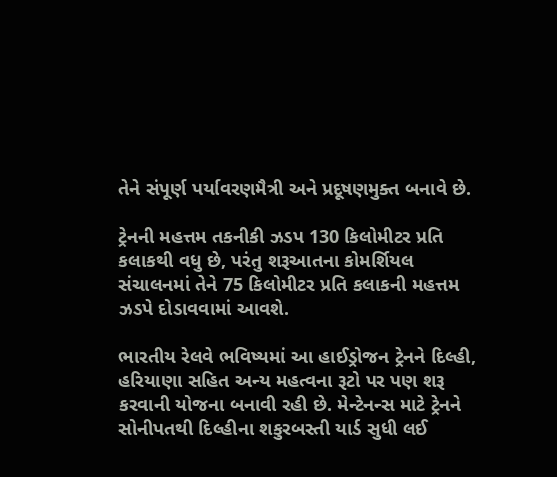તેને સંપૂર્ણ પર્યાવરણમૈત્રી અને પ્રદૂષણમુક્ત બનાવે છે.

ટ્રેનની મહત્તમ તકનીકી ઝડપ 130 કિલોમીટર પ્રતિ કલાકથી વધુ છે, પરંતુ શરૂઆતના કોમર્શિયલ સંચાલનમાં તેને 75 કિલોમીટર પ્રતિ કલાકની મહત્તમ ઝડપે દોડાવવામાં આવશે.

ભારતીય રેલવે ભવિષ્યમાં આ હાઈડ્રોજન ટ્રેનને દિલ્હી, હરિયાણા સહિત અન્ય મહત્વના રૂટો પર પણ શરૂ કરવાની યોજના બનાવી રહી છે. મેન્ટેનન્સ માટે ટ્રેનને સોનીપતથી દિલ્હીના શકુરબસ્તી યાર્ડ સુધી લઈ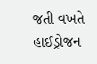જતી વખતે હાઈડ્રોજન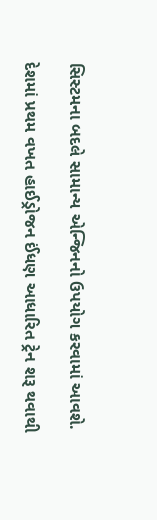સિસ્ટમના બદલે સામાન્ય એન્જિનનો ઉપયોગ કરવામાં આવશે.

દેશમાં પ્રથમ વખત હાઈડ્રોજન ઈંધણ આધારિત ટ્રેન શરૂ થવાથી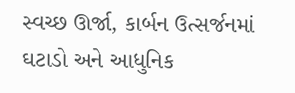સ્વચ્છ ઊર્જા, કાર્બન ઉત્સર્જનમાં ઘટાડો અને આધુનિક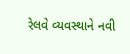રેલવે વ્યવસ્થાને નવી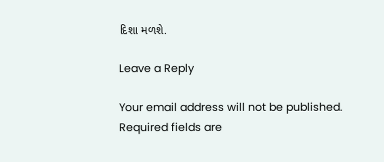દિશા મળશે.

Leave a Reply

Your email address will not be published. Required fields are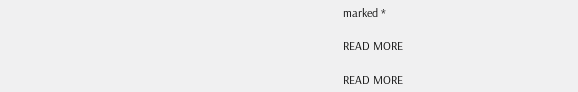marked *

READ MORE

READ MORE